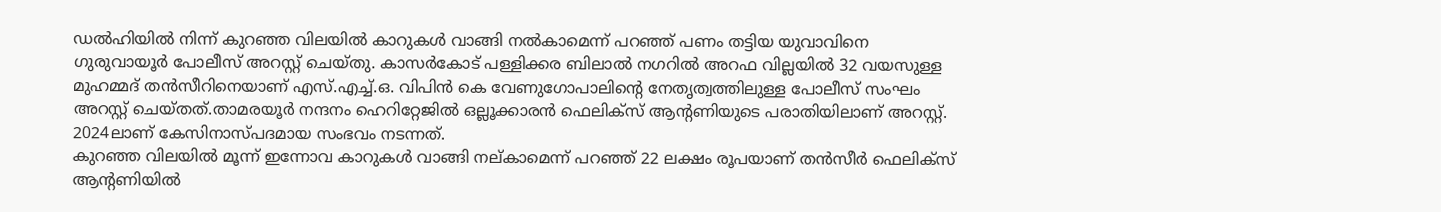ഡൽഹിയിൽ നിന്ന് കുറഞ്ഞ വിലയിൽ കാറുകൾ വാങ്ങി നൽകാമെന്ന് പറഞ്ഞ് പണം തട്ടിയ യുവാവിനെ ഗുരുവായൂർ പോലീസ് അറസ്റ്റ് ചെയ്തു. കാസർകോട് പള്ളിക്കര ബിലാൽ നഗറിൽ അറഫ വില്ലയിൽ 32 വയസുള്ള മുഹമ്മദ് തൻസീറിനെയാണ് എസ്.എച്ച്.ഒ. വിപിൻ കെ വേണുഗോപാലിൻ്റെ നേതൃത്വത്തിലുള്ള പോലീസ് സംഘം അറസ്റ്റ് ചെയ്തത്.താമരയൂർ നന്ദനം ഹെറിറ്റേജിൽ ഒല്ലൂക്കാരൻ ഫെലിക്സ് ആൻ്റണിയുടെ പരാതിയിലാണ് അറസ്റ്റ്. 2024ലാണ് കേസിനാസ്പദമായ സംഭവം നടന്നത്.
കുറഞ്ഞ വിലയിൽ മൂന്ന് ഇന്നോവ കാറുകൾ വാങ്ങി നല്കാമെന്ന് പറഞ്ഞ് 22 ലക്ഷം രൂപയാണ് തൻസീർ ഫെലിക്സ് ആന്റണിയിൽ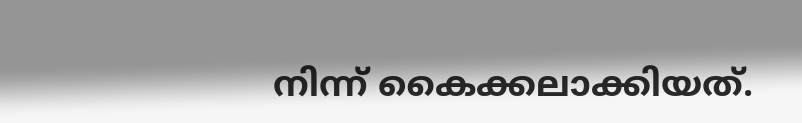നിന്ന് കൈക്കലാക്കിയത്.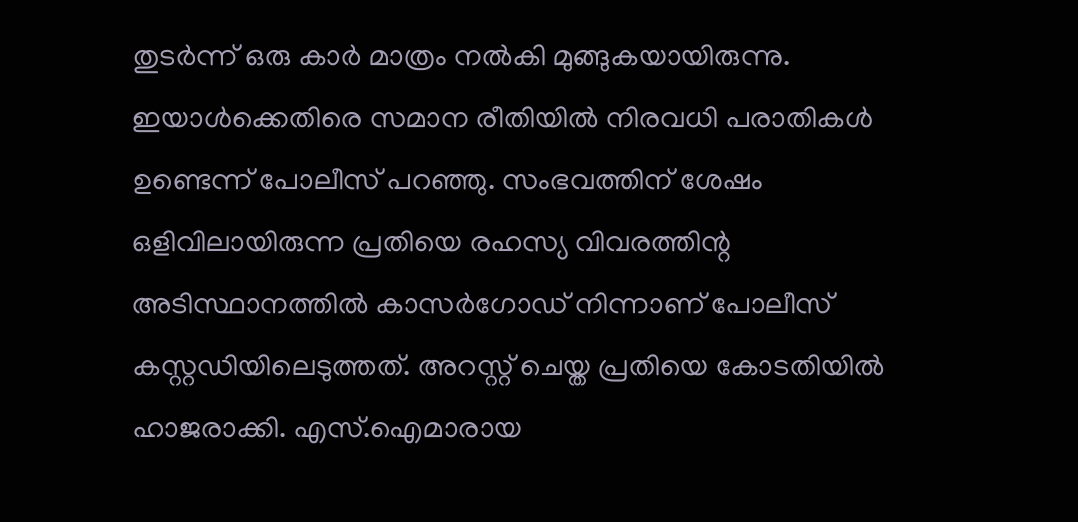തുടർന്ന് ഒരു കാർ മാത്രം നൽകി മുങ്ങുകയായിരുന്നു. ഇയാൾക്കെതിരെ സമാന രീതിയിൽ നിരവധി പരാതികൾ ഉണ്ടെന്ന് പോലീസ് പറഞ്ഞു. സംഭവത്തിന് ശേഷം ഒളിവിലായിരുന്ന പ്രതിയെ രഹസ്യ വിവരത്തിന്റ അടിസ്ഥാനത്തിൽ കാസർഗോഡ് നിന്നാണ് പോലീസ് കസ്റ്റഡിയിലെടുത്തത്. അറസ്റ്റ് ചെയ്ത പ്രതിയെ കോടതിയിൽ ഹാജരാക്കി. എസ്.ഐമാരായ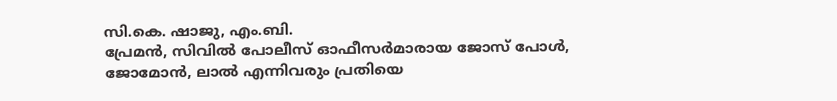സി.കെ. ഷാജു, എം.ബി.
പ്രേമൻ, സിവിൽ പോലീസ് ഓഫീസർമാരായ ജോസ് പോൾ, ജോമോൻ, ലാൽ എന്നിവരും പ്രതിയെ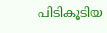പിടികൂടിയ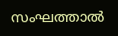സംഘത്താൽ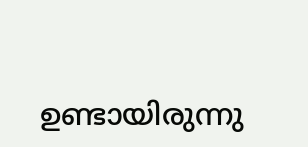ഉണ്ടായിരുന്നു